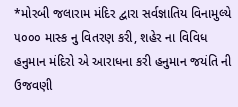*મોરબી જલારામ મંદિર દ્વારા સર્વજ્ઞાતિય વિનામુલ્યે ૫૦૦૦ માસ્ક નુ વિતરણ કરી, શહેર ના વિવિધ હનુમાન મંદિરો એ આરાધના કરી હનુમાન જયંતિ ની ઉજવણી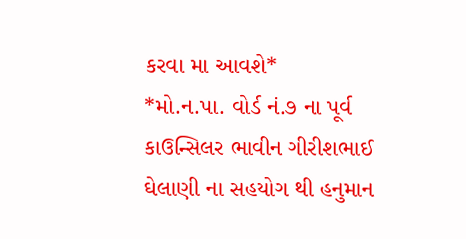કરવા મા આવશે*
*મો.ન.પા. વોર્ડ નં.૭ ના પૂર્વ કાઉન્સિલર ભાવીન ગીરીશભાઈ ઘેલાણી ના સહયોગ થી હનુમાન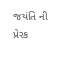જયંતિ ની પ્રેરક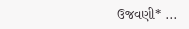ઉજવણી* ...